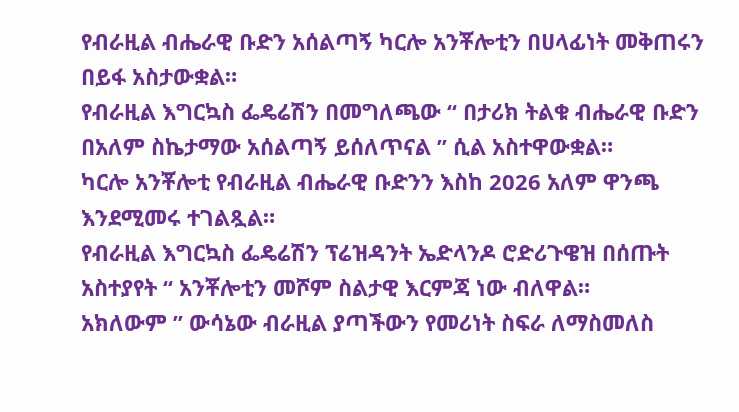የብራዚል ብሔራዊ ቡድን አሰልጣኝ ካርሎ አንቾሎቲን በሀላፊነት መቅጠሩን በይፋ አስታውቋል።
የብራዚል እግርኳስ ፌዴሬሽን በመግለጫው “ በታሪክ ትልቁ ብሔራዊ ቡድን በአለም ስኬታማው አሰልጣኝ ይሰለጥናል ” ሲል አስተዋውቋል።
ካርሎ አንቾሎቲ የብራዚል ብሔራዊ ቡድንን እስከ 2026 አለም ዋንጫ እንደሚመሩ ተገልጿል።
የብራዚል እግርኳስ ፌዴሬሽን ፕሬዝዳንት ኤድላንዶ ሮድሪጉዌዝ በሰጡት አስተያየት “ አንቾሎቲን መሾም ስልታዊ እርምጃ ነው ብለዋል።
አክለውም ” ውሳኔው ብራዚል ያጣችውን የመሪነት ስፍራ ለማስመለስ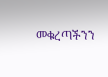መቁረጣችንን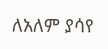ለአለም ያሳየ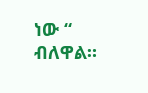ነው “ ብለዋል።